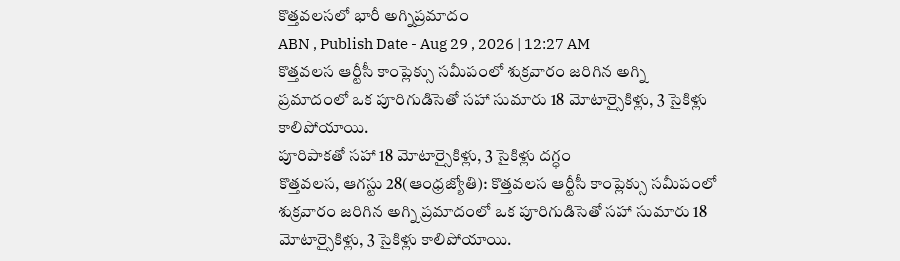కొత్తవలసలో భారీ అగ్నిప్రమాదం
ABN , Publish Date - Aug 29 , 2026 | 12:27 AM
కొత్తవలస ఆర్టీసీ కాంప్లెక్సు సమీపంలో శుక్రవారం జరిగిన అగ్ని ప్రమాదంలో ఒక పూరిగుడిసెతో సహా సుమారు 18 మోటార్సైకిళ్లు, 3 సైకిళ్లు కాలిపోయాయి.
పూరిపాకతో సహా 18 మోటార్సైకిళ్లు, 3 సైకిళ్లు దగ్ధం
కొత్తవలస, ఆగస్టు 28(ఆంధ్రజ్యోతి): కొత్తవలస ఆర్టీసీ కాంప్లెక్సు సమీపంలో శుక్రవారం జరిగిన అగ్ని ప్రమాదంలో ఒక పూరిగుడిసెతో సహా సుమారు 18 మోటార్సైకిళ్లు, 3 సైకిళ్లు కాలిపోయాయి.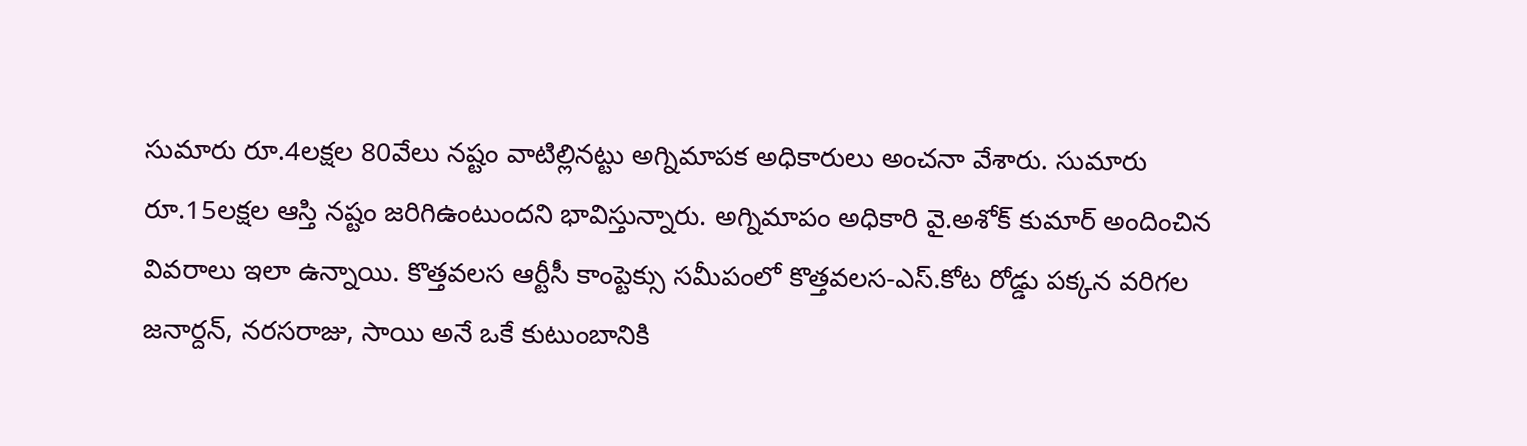సుమారు రూ.4లక్షల 80వేలు నష్టం వాటిల్లినట్టు అగ్నిమాపక అధికారులు అంచనా వేశారు. సుమారు రూ.15లక్షల ఆస్తి నష్టం జరిగిఉంటుందని భావిస్తున్నారు. అగ్నిమాపం అధికారి వై.అశోక్ కుమార్ అందించిన వివరాలు ఇలా ఉన్నాయి. కొత్తవలస ఆర్టీసీ కాంప్టెక్సు సమీపంలో కొత్తవలస-ఎస్.కోట రోడ్డు పక్కన వరిగల జనార్దన్, నరసరాజు, సాయి అనే ఒకే కుటుంబానికి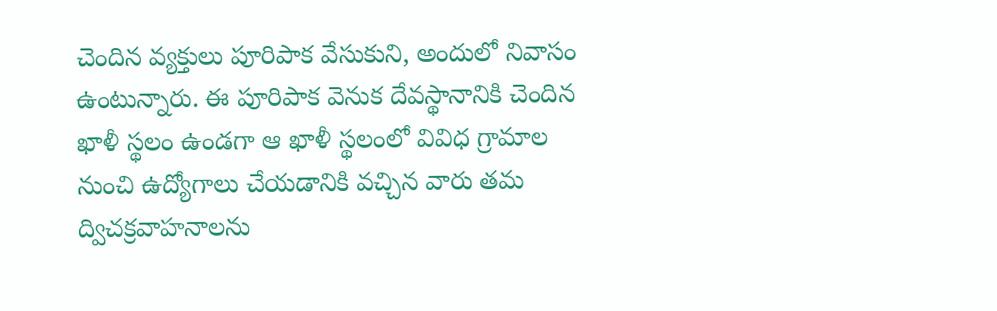చెందిన వ్యక్తులు పూరిపాక వేసుకుని, అందులో నివాసం ఉంటున్నారు. ఈ పూరిపాక వెనుక దేవస్థానానికి చెందిన ఖాళీ స్థలం ఉండగా ఆ ఖాళీ స్థలంలో వివిధ గ్రామాల నుంచి ఉద్యోగాలు చేయడానికి వచ్చిన వారు తమ ద్విచక్రవాహనాలను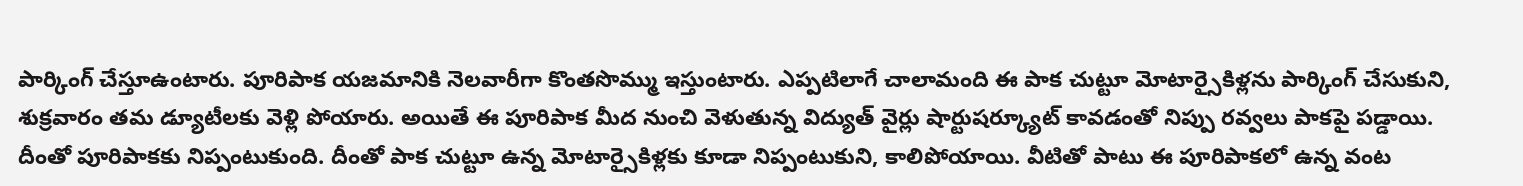పార్కింగ్ చేస్తూఉంటారు. పూరిపాక యజమానికి నెలవారీగా కొంతసొమ్ము ఇస్తుంటారు. ఎప్పటిలాగే చాలామంది ఈ పాక చుట్టూ మోటార్సైకిళ్లను పార్కింగ్ చేసుకుని, శుక్రవారం తమ డ్యూటీలకు వెళ్లి పోయారు. అయితే ఈ పూరిపాక మీద నుంచి వెళుతున్న విద్యుత్ వైర్లు షార్టుషర్క్యూట్ కావడంతో నిప్పు రవ్వలు పాకపై పడ్డాయి. దీంతో పూరిపాకకు నిప్పంటుకుంది. దీంతో పాక చుట్టూ ఉన్న మోటార్సైకిళ్లకు కూడా నిప్పంటుకుని, కాలిపోయాయి. వీటితో పాటు ఈ పూరిపాకలో ఉన్న వంట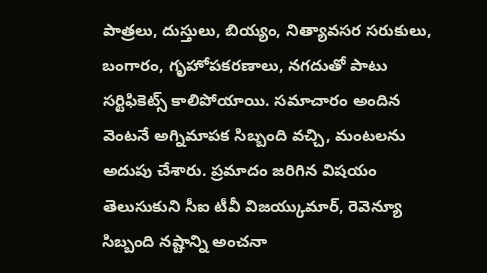పాత్రలు, దుస్తులు, బియ్యం, నిత్యావసర సరుకులు, బంగారం, గృహోపకరణాలు, నగదుతో పాటు సర్టిఫికెట్స్ కాలిపోయాయి. సమాచారం అందిన వెంటనే అగ్నిమాపక సిబ్బంది వచ్చి, మంటలను అదుపు చేశారు. ప్రమాదం జరిగిన విషయం తెలుసుకుని సీఐ టీవీ విజయ్కుమార్, రెవెన్యూ సిబ్బంది నష్టాన్ని అంచనా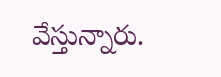వేస్తున్నారు.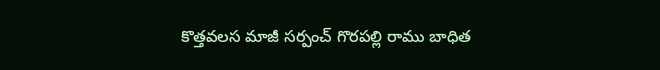కొత్తవలస మాజీ సర్పంచ్ గొరపల్లి రాము బాధిత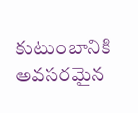కుటుంబానికి అవసరమైన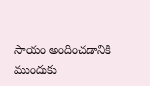సాయం అందించడానికి ముందుకు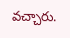వచ్చారు.